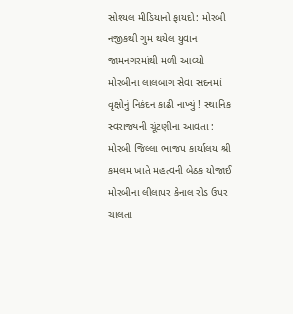સોશ્યલ મીડિયાનો ફાયદો: મોરબી નજીકથી ગુમ થયેલ યુવાન જામનગરમાંથી મળી આવ્યો મોરબીના લાલબાગ સેવા સદનમાં વૃક્ષોનું નિકંદન કાઢી નાખ્યું ! સ્થાનિક સ્વરાજ્યની ચૂંટણીના આવતા : મોરબી જિલ્લા ભાજપ કાર્યાલય શ્રી કમલમ ખાતે મહત્વની બેઠક યોજાઈ મોરબીના લીલાપર કેનાલ રોડ ઉપર ચાલતા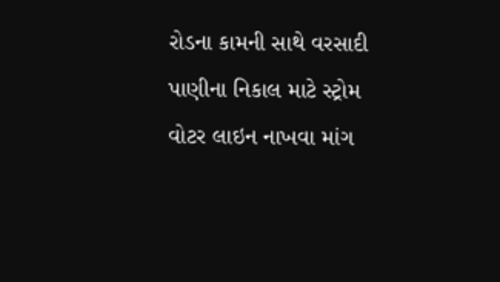રોડના કામની સાથે વરસાદી પાણીના નિકાલ માટે સ્ટ્રોમ વોટર લાઇન નાખવા માંગ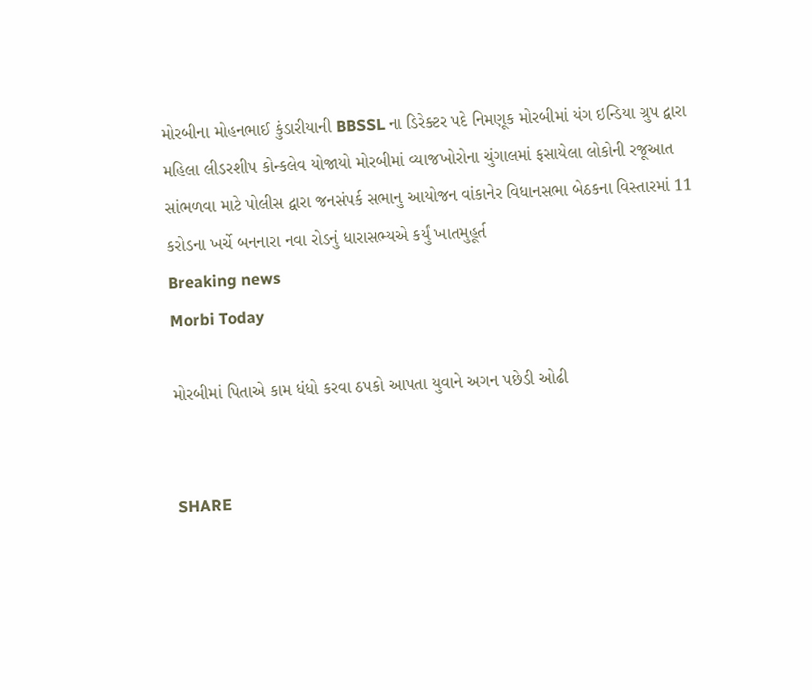મોરબીના મોહનભાઈ કુંડારીયાની BBSSL ના ડિરેક્ટર પદે નિમણૂક મોરબીમાં યંગ ઇન્ડિયા ગ્રુપ દ્વારા મહિલા લીડરશીપ કોન્કલેવ યોજાયો મોરબીમાં વ્યાજખોરોના ચુંગાલમાં ફસાયેલા લોકોની રજૂઆત સાંભળવા માટે પોલીસ દ્વારા જનસંપર્ક સભાનુ આયોજન વાંકાનેર વિધાનસભા બેઠકના વિસ્તારમાં 11 કરોડના ખર્ચે બનનારા નવા રોડનું ધારાસભ્યએ કર્યું ખાતમુહૂર્ત
Breaking news
Morbi Today

મોરબીમાં પિતાએ કામ ધંધો કરવા ઠપકો આપતા યુવાને અગન પછેડી ઓઢી


SHARE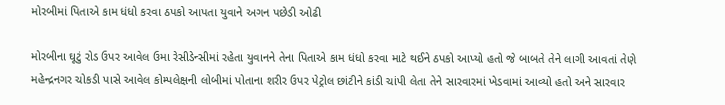મોરબીમાં પિતાએ કામ ધંધો કરવા ઠપકો આપતા યુવાને અગન પછેડી ઓઢી

મોરબીના ઘૂટું રોડ ઉપર આવેલ ઉમા રેસીડેન્સીમાં રહેતા યુવાનને તેના પિતાએ કામ ધંધો કરવા માટે થઈને ઠપકો આપ્યો હતો જે બાબતે તેને લાગી આવતાં તેણે મહેન્દ્રનગર ચોકડી પાસે આવેલ કોમ્પલેક્ષની લોબીમાં પોતાના શરીર ઉપર પેટ્રોલ છાંટીને કાંડી ચાંપી લેતા તેને સારવારમાં ખેડવામાં આવ્યો હતો અને સારવાર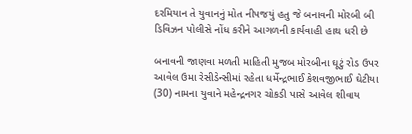દરમિયાન તે યુવાનનું મોત નીપજયું હતુ જે બનાવની મોરબી બી ડિવિઝન પોલીસે નોંધ કરીને આગળની કાર્યવાહી હાથ ધરી છે

બનાવની જાણવા મળતી માહિતી મુજબ મોરબીના ઘૂટું રોડ ઉપર આવેલ ઉમા રેસીડેન્સીમાં રહેતા ધર્મેન્દ્રભાઈ કેશવજીભાઈ ઘેટીયા (30) નામના યુવાને મહેન્દ્રનગર ચોકડી પાસે આવેલ શીવાય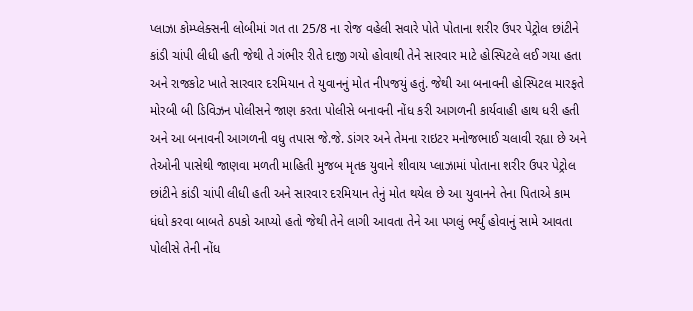પ્લાઝા કોમ્પ્લેક્સની લોબીમાં ગત તા 25/8 ના રોજ વહેલી સવારે પોતે પોતાના શરીર ઉપર પેટ્રોલ છાંટીને કાંડી ચાંપી લીધી હતી જેથી તે ગંભીર રીતે દાજી ગયો હોવાથી તેને સારવાર માટે હોસ્પિટલે લઈ ગયા હતા અને રાજકોટ ખાતે સારવાર દરમિયાન તે યુવાનનું મોત નીપજયું હતું. જેથી આ બનાવની હોસ્પિટલ મારફતે મોરબી બી ડિવિઝન પોલીસને જાણ કરતા પોલીસે બનાવની નોંધ કરી આગળની કાર્યવાહી હાથ ધરી હતી અને આ બનાવની આગળની વધુ તપાસ જે.જે. ડાંગર અને તેમના રાઇટર મનોજભાઈ ચલાવી રહ્યા છે અને તેઓની પાસેથી જાણવા મળતી માહિતી મુજબ મૃતક યુવાને શીવાય પ્લાઝામાં પોતાના શરીર ઉપર પેટ્રોલ છાંટીને કાંડી ચાંપી લીધી હતી અને સારવાર દરમિયાન તેનું મોત થયેલ છે આ યુવાનને તેના પિતાએ કામ ધંધો કરવા બાબતે ઠપકો આપ્યો હતો જેથી તેને લાગી આવતા તેને આ પગલું ભર્યું હોવાનું સામે આવતા પોલીસે તેની નોંધ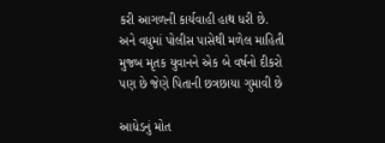કરી આગળની કાર્યવાહી હાથ ધરી છે. અને વધુમાં પોલીસ પાસેથી મળેલ માહિતી મુજબ મૃતક યુવાનને એક બે વર્ષનો દીકરો પણ છે જેણે પિતાની છત્રછાયા ગુમાવી છે

આધેડનું મોત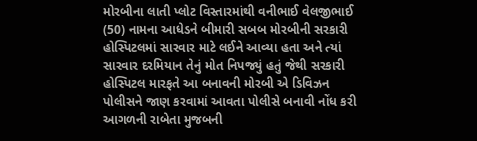મોરબીના લાતી પ્લોટ વિસ્તારમાંથી વનીભાઈ વેલજીભાઈ (50) નામના આધેડને બીમારી સબબ મોરબીની સરકારી હોસ્પિટલમાં સારવાર માટે લઈને આવ્યા હતા અને ત્યાં સારવાર દરમિયાન તેનું મોત નિપજ્યું હતું જેથી સરકારી હોસ્પિટલ મારફતે આ બનાવની મોરબી એ ડિવિઝન પોલીસને જાણ કરવામાં આવતા પોલીસે બનાવી નોંધ કરી આગળની રાબેતા મુજબની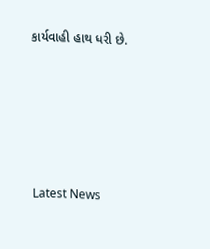કાર્યવાહી હાથ ધરી છે.






Latest News